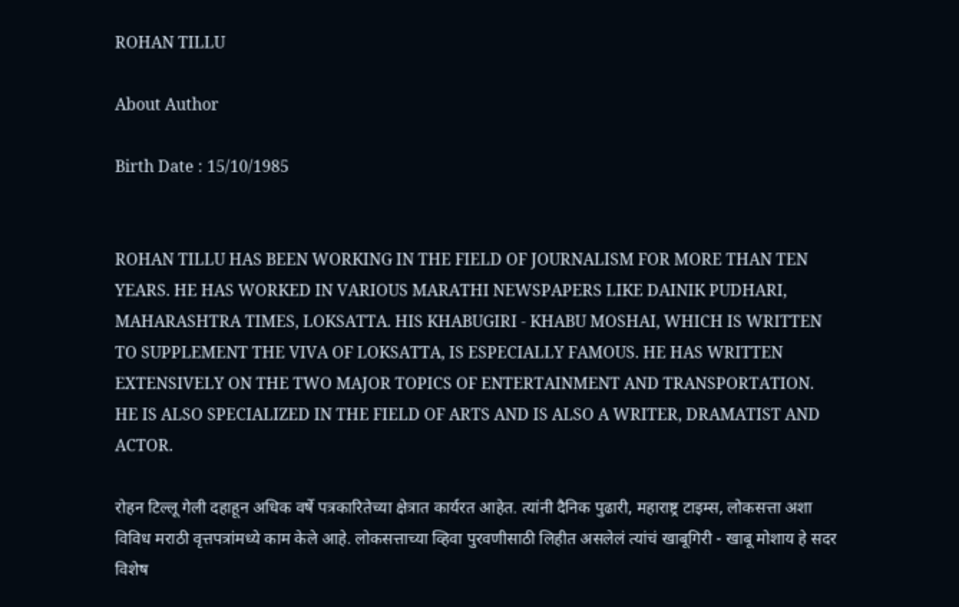ROHAN TILLU

About Author

Birth Date : 15/10/1985


ROHAN TILLU HAS BEEN WORKING IN THE FIELD OF JOURNALISM FOR MORE THAN TEN YEARS. HE HAS WORKED IN VARIOUS MARATHI NEWSPAPERS LIKE DAINIK PUDHARI, MAHARASHTRA TIMES, LOKSATTA. HIS KHABUGIRI - KHABU MOSHAI, WHICH IS WRITTEN TO SUPPLEMENT THE VIVA OF LOKSATTA, IS ESPECIALLY FAMOUS. HE HAS WRITTEN EXTENSIVELY ON THE TWO MAJOR TOPICS OF ENTERTAINMENT AND TRANSPORTATION. HE IS ALSO SPECIALIZED IN THE FIELD OF ARTS AND IS ALSO A WRITER, DRAMATIST AND ACTOR.

रोहन टिल्लू गेली दहाहून अधिक वर्षे पत्रकारितेच्या क्षेत्रात कार्यरत आहेत. त्यांनी दैनिक पुढारी, महाराष्ट्र टाइम्स, लोकसत्ता अशा विविध मराठी वृत्तपत्रांमध्ये काम केले आहे. लोकसत्ताच्या व्हिवा पुरवणीसाठी लिहीत असलेलं त्यांचं खाबूगिरी - खाबू मोशाय हे सदर विशेष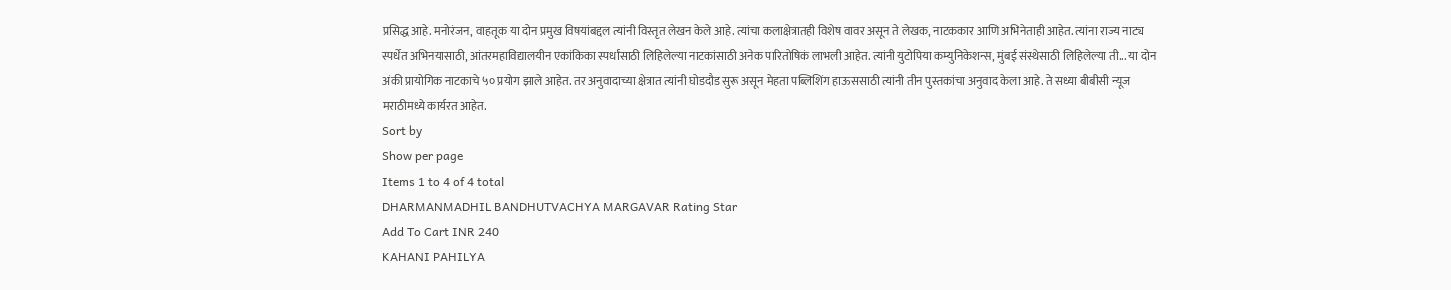प्रसिद्ध आहे. मनोरंजन, वाहतूक या दोन प्रमुख विषयांबद्दल त्यांनी विस्तृत लेखन केले आहे. त्यांचा कलाक्षेत्रातही विशेष वावर असून ते लेखक, नाटककार आणि अभिनेताही आहेत. त्यांना राज्य नाट्य स्पर्धेत अभिनयासाठी, आंतरमहाविद्यालयीन एकांकिका स्पर्धांसाठी लिहिलेल्या नाटकांसाठी अनेक पारितोषिकं लाभली आहेत. त्यांनी युटोपिया कम्युनिकेशन्स, मुंबई संस्थेसाठी लिहिलेल्या ती... या दोन अंकी प्रायोगिक नाटकाचे ५० प्रयोग झाले आहेत. तर अनुवादाच्या क्षेत्रात त्यांनी घोडदौड सुरू असून मेहता पब्लिशिंग हाऊससाठी त्यांनी तीन पुस्तकांचा अनुवाद केला आहे. ते सध्या बीबीसी न्यूज मराठीमध्ये कार्यरत आहेत.
Sort by
Show per page
Items 1 to 4 of 4 total
DHARMANMADHIL BANDHUTVACHYA MARGAVAR Rating Star
Add To Cart INR 240
KAHANI PAHILYA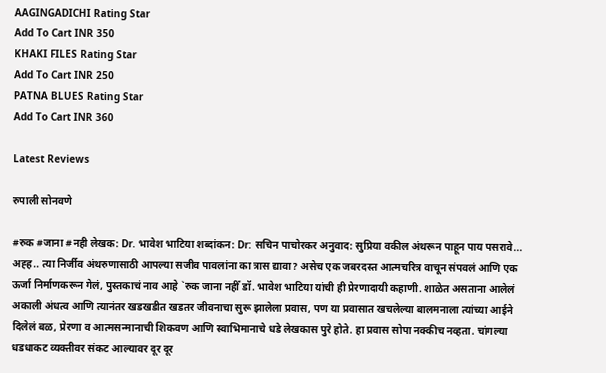AAGINGADICHI Rating Star
Add To Cart INR 350
KHAKI FILES Rating Star
Add To Cart INR 250
PATNA BLUES Rating Star
Add To Cart INR 360

Latest Reviews

रुपाली सोनवणे

#रुक #जाना #नही लेखक: Dr. भावेश भाटिया शब्दांकन: Dr: सचिन पाचोरकर अनुवाद: सुप्रिया वकील अंथरून पाहून पाय पसरावे... अह्ह.. त्या निर्जीव अंथरुणासाठी आपल्या सजीव पावलांना का त्रास द्यावा? असेच एक जबरदस्त आत्मचरित्र वाचून संपवलं आणि एक ऊर्जा निर्माणकरून गेलं, पुस्तकाचं नाव आहे `रुक जाना नहीँ डॉ. भावेश भाटिया यांची ही प्रेरणादायी कहाणी. शाळेत असताना आलेलं अकाली अंधत्व आणि त्यानंतर खडखडीत खडतर जीवनाचा सुरू झालेला प्रवास, पण या प्रवासात खचलेल्या बालमनाला त्यांच्या आईने दिलेलं बळ, प्रेरणा व आत्मसन्मानाची शिकवण आणि स्वाभिमानाचे धडे लेखकास पुरे होते. हा प्रवास सोपा नक्कीच नव्हता. चांगल्या धडधाकट व्यक्तीवर संकट आल्यावर दूर दूर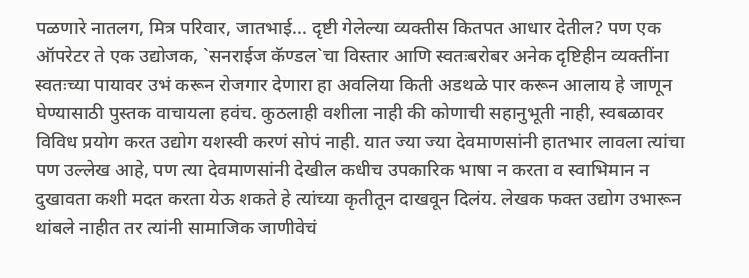पळणारे नातलग, मित्र परिवार, जातभाई... दृष्टी गेलेल्या व्यक्तीस कितपत आधार देतील? पण एक ऑपरेटर ते एक उद्योजक, `सनराईज कॅण्डल`चा विस्तार आणि स्वतःबरोबर अनेक दृष्टिहीन व्यक्तींना स्वतःच्या पायावर उभं करून रोजगार देणारा हा अवलिया किती अडथळे पार करून आलाय हे जाणून घेण्यासाठी पुस्तक वाचायला हवंच. कुठलाही वशीला नाही की कोणाची सहानुभूती नाही, स्वबळावर विविध प्रयोग करत उद्योग यशस्वी करणं सोपं नाही. यात ज्या ज्या देवमाणसांनी हातभार लावला त्यांचा पण उल्लेख आहे, पण त्या देवमाणसांनी देखील कधीच उपकारिक भाषा न करता व स्वाभिमान न दुखावता कशी मदत करता येऊ शकते हे त्यांच्या कृतीतून दाखवून दिलंय. लेखक फक्त उद्योग उभारून थांबले नाहीत तर त्यांनी सामाजिक जाणीवेचं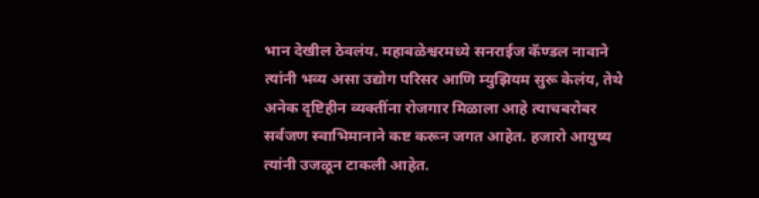भान देखील ठेवलंय. महाबळेश्वरमध्ये सनराईज कॅण्डल नावाने त्यांनी भव्य असा उद्योग परिसर आणि म्युझियम सुरू केलंय, तेथे अनेक दृष्टिहीन व्यक्तींना रोजगार मिळाला आहे त्याचबरोबर सर्वजण स्वाभिमानाने कष्ट करून जगत आहेत. हजारो आयुष्य त्यांनी उजळून टाकली आहेत.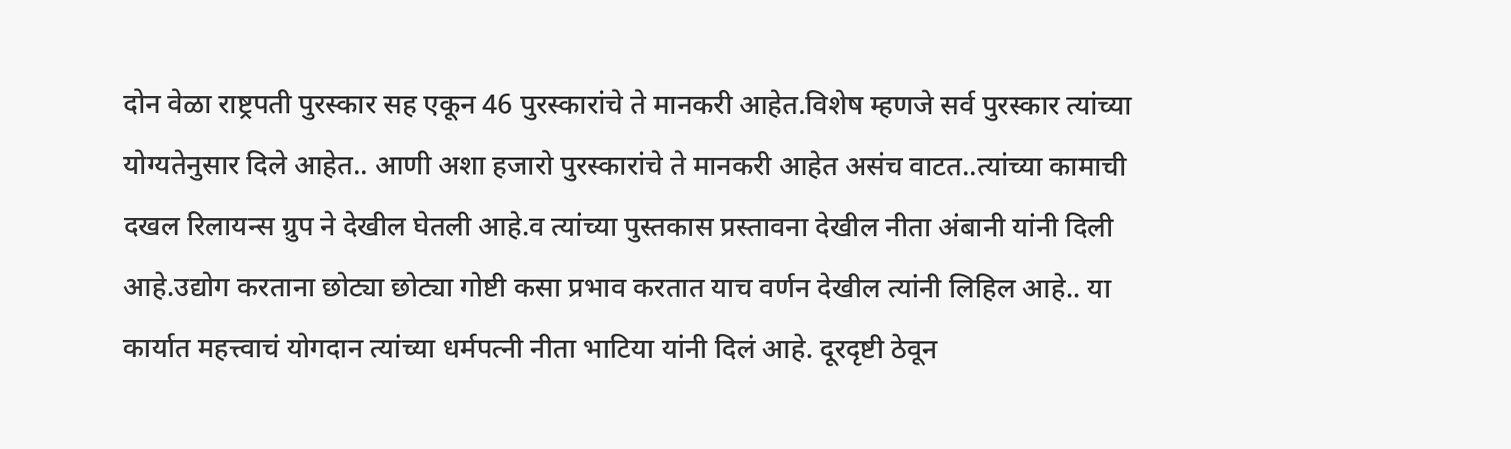दोन वेळा राष्ट्रपती पुरस्कार सह एकून 46 पुरस्कारांचे ते मानकरी आहेत.विशेष म्हणजे सर्व पुरस्कार त्यांच्या योग्यतेनुसार दिले आहेत.. आणी अशा हजारो पुरस्कारांचे ते मानकरी आहेत असंच वाटत..त्यांच्या कामाची दखल रिलायन्स ग्रुप ने देखील घेतली आहे.व त्यांच्या पुस्तकास प्रस्तावना देखील नीता अंबानी यांनी दिली आहे.उद्योग करताना छोट्या छोट्या गोष्टी कसा प्रभाव करतात याच वर्णन देखील त्यांनी लिहिल आहे.. या कार्यात महत्त्वाचं योगदान त्यांच्या धर्मपत्नी नीता भाटिया यांनी दिलं आहे. दूरदृष्टी ठेवून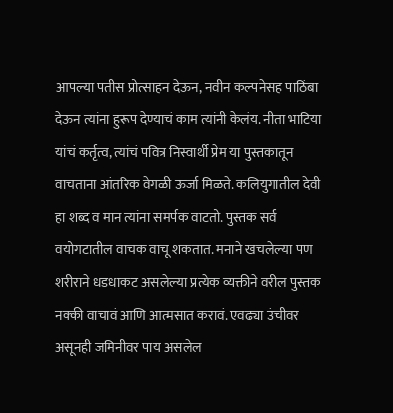आपल्या पतीस प्रोत्साहन देऊन, नवीन कल्पनेसह पाठिंबा देऊन त्यांना हुरूप देण्याचं काम त्यांनी केलंय. नीता भाटिया यांचं कर्तृत्व, त्यांचं पवित्र निस्वार्थी प्रेम या पुस्तकातून वाचताना आंतरिक वेगळी ऊर्जा मिळते. कलियुगातील देवी हा शब्द व मान त्यांना समर्पक वाटतो. पुस्तक सर्व वयोगटातील वाचक वाचू शकतात. मनाने खचलेल्या पण शरीराने धडधाकट असलेल्या प्रत्येक व्यक्तीने वरील पुस्तक नक्की वाचावं आणि आत्मसात करावं. एवढ्या उंचीवर असूनही जमिनीवर पाय असलेल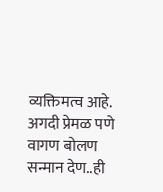व्यक्तिमत्व आहे. अगदी प्रेमळ पणे वागण बोलण सन्मान देण..ही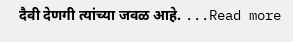दैवी देणगी त्यांच्या जवळ आहे. ...Read more